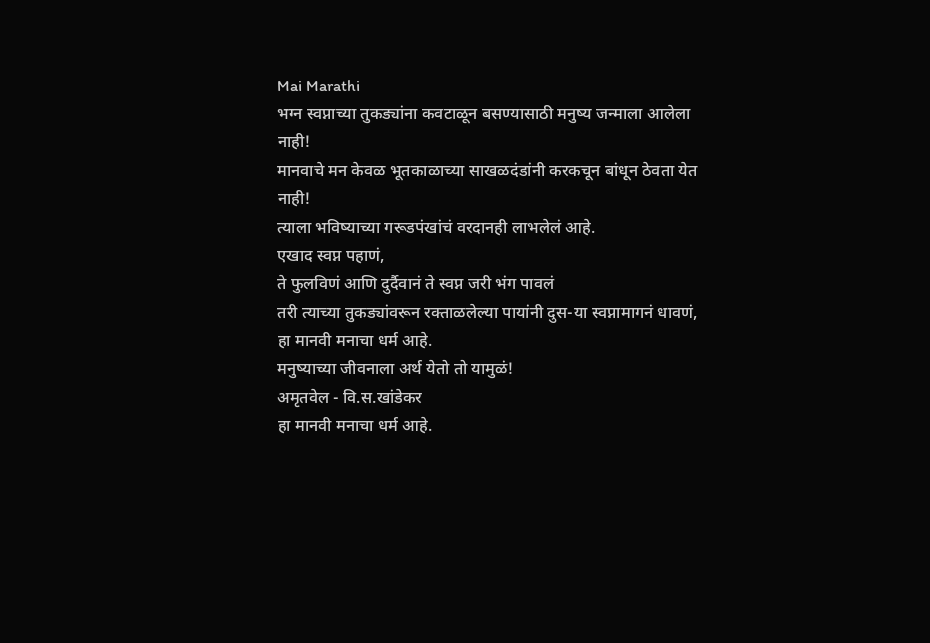Mai Marathi
भग्न स्वप्नाच्या तुकड्यांना कवटाळून बसण्यासाठी मनुष्य जन्माला आलेला नाही!
मानवाचे मन केवळ भूतकाळाच्या साखळदंडांनी करकचून बांधून ठेवता येत नाही!
त्याला भविष्याच्या गरूडपंखांचं वरदानही लाभलेलं आहे.
एखाद स्वप्न पहाणं,
ते फुलविणं आणि दुर्दैवानं ते स्वप्न जरी भंग पावलं
तरी त्याच्या तुकड्यांवरून रक्ताळलेल्या पायांनी दुस-या स्वप्नामागनं धावणं,
हा मानवी मनाचा धर्म आहे.
मनुष्याच्या जीवनाला अर्थ येतो तो यामुळं!
अमृतवेल - वि.स.खांडेकर
हा मानवी मनाचा धर्म आहे.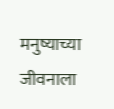मनुष्याच्या जीवनाला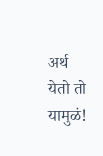अर्थ येतो तो यामुळं!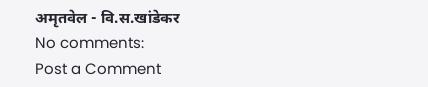अमृतवेल - वि.स.खांडेकर
No comments:
Post a Comment